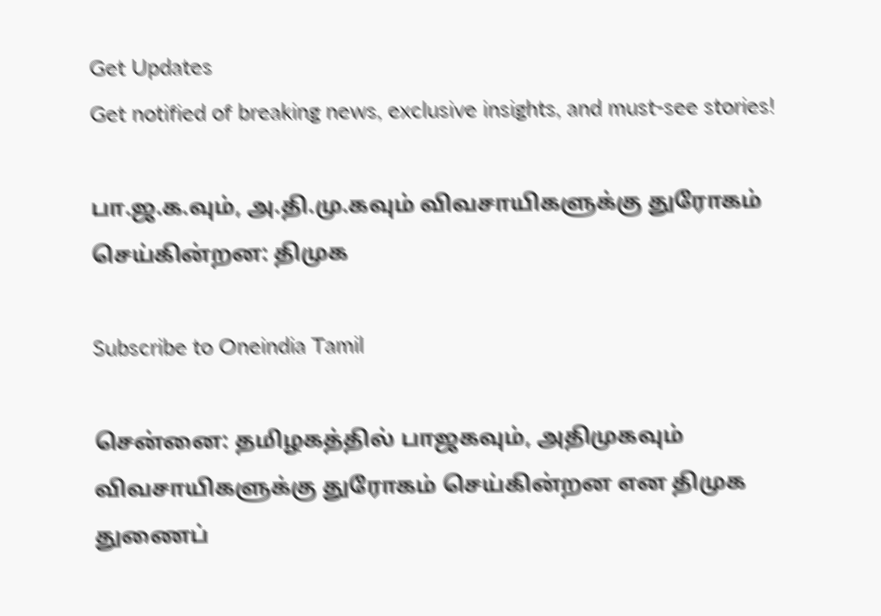Get Updates
Get notified of breaking news, exclusive insights, and must-see stories!

பா.ஜ.க.வும், அ.தி.மு.கவும் விவசாயிகளுக்கு துரோகம் செய்கின்றன: திமுக

Subscribe to Oneindia Tamil

சென்னை: தமிழகத்தில் பாஜகவும், அதிமுகவும் விவசாயிகளுக்கு துரோகம் செய்கின்றன என திமுக துணைப்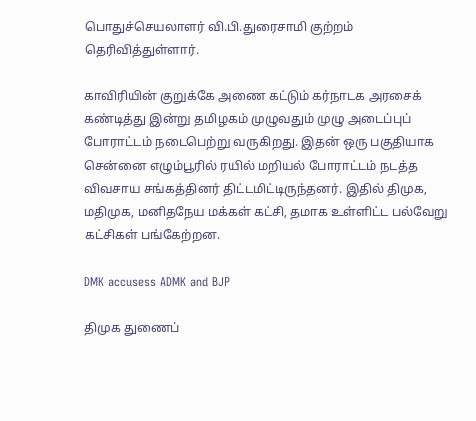பொதுச்செயலாளர் வி.பி.துரைசாமி குற்றம் தெரிவித்துள்ளார்.

காவிரியின் குறுக்கே அணை கட்டும் கர்நாடக அரசைக் கண்டித்து இன்று தமிழகம் முழுவதும் முழு அடைப்புப் போராட்டம் நடைபெற்று வருகிறது. இதன் ஒரு பகுதியாக சென்னை எழும்பூரில் ரயில் மறியல் போராட்டம் நடத்த விவசாய சங்கத்தினர் திட்டமிட்டிருந்தனர். இதில் திமுக, மதிமுக, மனிதநேய மக்கள் கட்சி, தமாக உள்ளிட்ட பல்வேறு கட்சிகள் பங்கேற்றன.

DMK accusess ADMK and BJP

திமுக துணைப்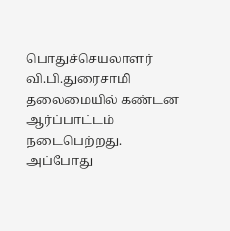பொதுச்செயலாளர் வி.பி.துரைசாமி தலைமையில் கண்டன ஆர்ப்பாட்டம் நடைபெற்றது. அப்போது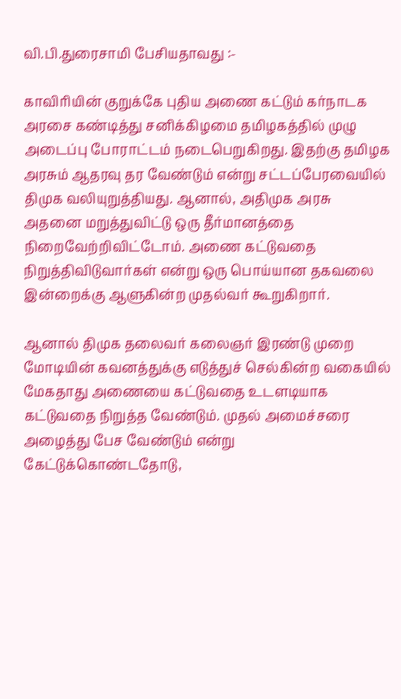வி.பி.துரைசாமி பேசியதாவது :-

காவிரியின் குறுக்கே புதிய அணை கட்டும் கர்நாடக அரசை கண்டித்து சனிக்கிழமை தமிழகத்தில் முழு அடைப்பு போராட்டம் நடைபெறுகிறது. இதற்கு தமிழக அரசும் ஆதரவு தர வேண்டும் என்று சட்டப்பேரவையில் திமுக வலியுறுத்தியது. ஆனால், அதிமுக அரசு அதனை மறுத்துவிட்டு ஒரு தீர்மானத்தை நிறைவேற்றிவிட்டோம். அணை கட்டுவதை நிறுத்திவிடுவார்கள் என்று ஒரு பொய்யான தகவலை இன்றைக்கு ஆளுகின்ற முதல்வர் கூறுகிறார்.

ஆனால் திமுக தலைவர் கலைஞர் இரண்டு முறை மோடியின் கவனத்துக்கு எடுத்துச் செல்கின்ற வகையில் மேகதாது அணையை கட்டுவதை உடளடியாக கட்டுவதை நிறுத்த வேண்டும். முதல் அமைச்சரை அழைத்து பேச வேண்டும் என்று கேட்டுக்கொண்டதோடு,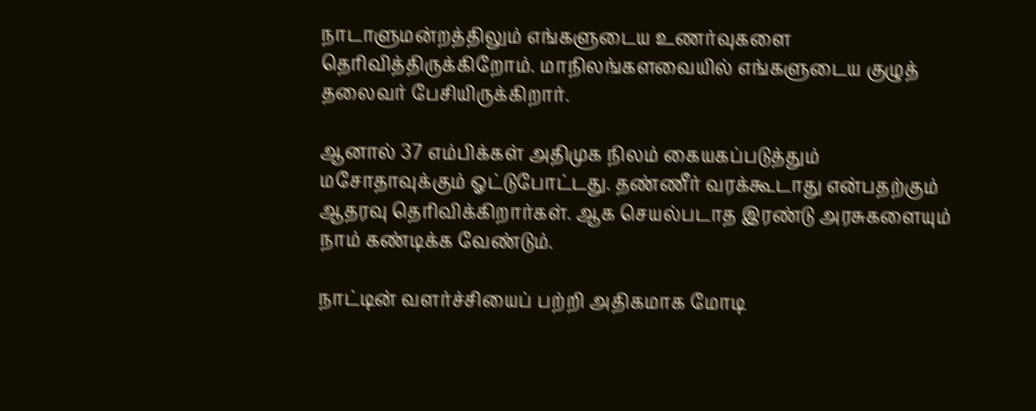நாடாளுமன்றத்திலும் எங்களுடைய உணர்வுகளை தெரிவித்திருக்கிறோம். மாநிலங்களவையில் எங்களுடைய குழுத் தலைவர் பேசியிருக்கிறார்.

ஆனால் 37 எம்பிக்கள் அதிமுக நிலம் கையகப்படுத்தும் மசோதாவுக்கும் ஓட்டுபோட்டது. தண்ணீர் வரக்கூடாது என்பதற்கும் ஆதரவு தெரிவிக்கிறார்கள். ஆக செயல்படாத இரண்டு அரசுகளையும் நாம் கண்டிக்க வேண்டும்.

நாட்டின் வளர்ச்சியைப் பற்றி அதிகமாக மோடி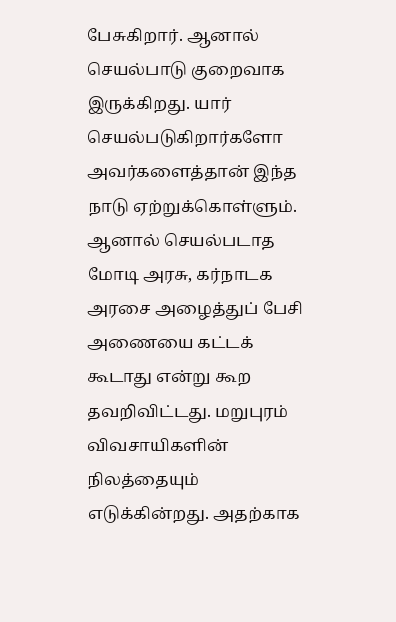பேசுகிறார். ஆனால் செயல்பாடு குறைவாக இருக்கிறது. யார் செயல்படுகிறார்களோ அவர்களைத்தான் இந்த நாடு ஏற்றுக்கொள்ளும். ஆனால் செயல்படாத மோடி அரசு, கர்நாடக அரசை அழைத்துப் பேசி அணையை கட்டக் கூடாது என்று கூற தவறிவிட்டது. மறுபுரம் விவசாயிகளின் நிலத்தையும் எடுக்கின்றது. அதற்காக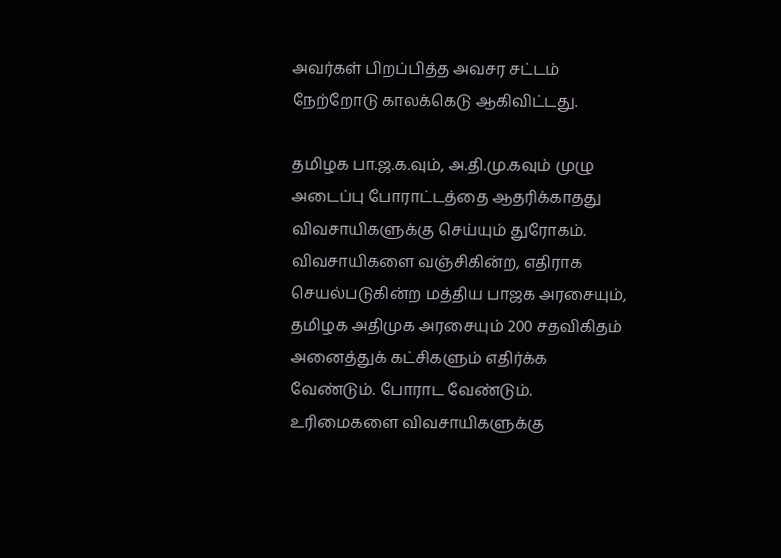அவர்கள் பிறப்பித்த அவசர சட்டம் நேற்றோடு காலக்கெடு ஆகிவிட்டது.

தமிழக பா.ஜ.க.வும், அ.தி.மு.கவும் முழு அடைப்பு போராட்டத்தை ஆதரிக்காதது விவசாயிகளுக்கு செய்யும் துரோகம். விவசாயிகளை வஞ்சிகின்ற, எதிராக செயல்படுகின்ற மத்திய பாஜக அரசையும், தமிழக அதிமுக அரசையும் 200 சதவிகிதம் அனைத்துக் கட்சிகளும் எதிர்க்க வேண்டும். போராட வேண்டும். உரிமைகளை விவசாயிகளுக்கு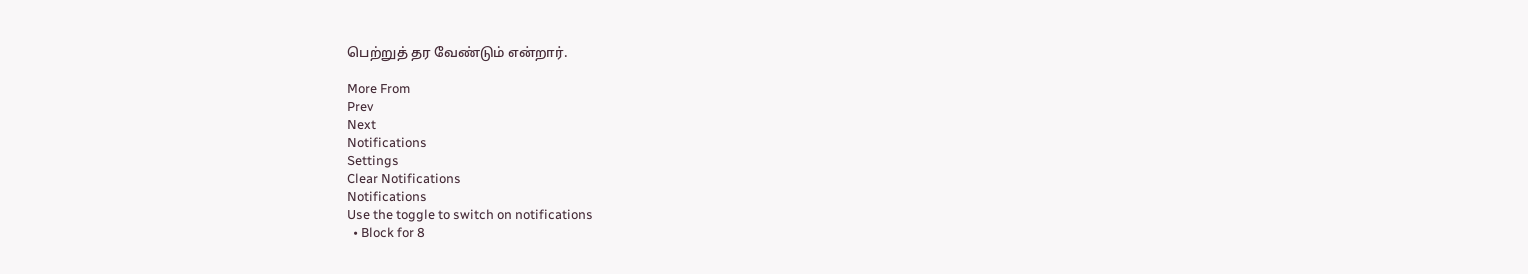பெற்றுத் தர வேண்டும் என்றார்.

More From
Prev
Next
Notifications
Settings
Clear Notifications
Notifications
Use the toggle to switch on notifications
  • Block for 8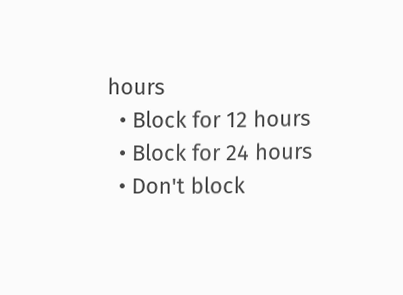hours
  • Block for 12 hours
  • Block for 24 hours
  • Don't block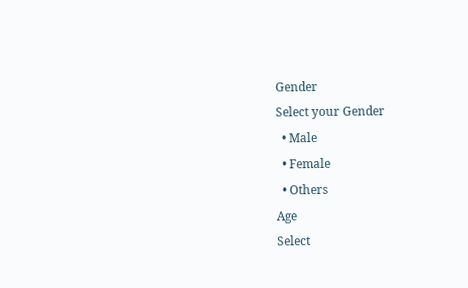Gender
Select your Gender
  • Male
  • Female
  • Others
Age
Select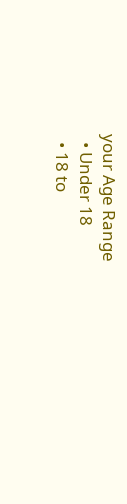your Age Range
  • Under 18
  • 18 to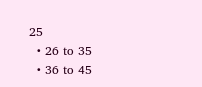25
  • 26 to 35
  • 36 to 45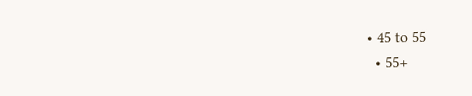• 45 to 55
  • 55+